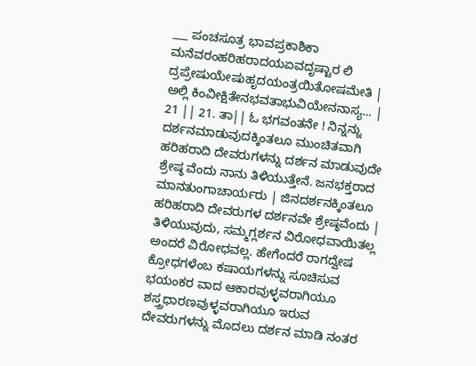___ ಪಂಚಸೂತ್ರ ಭಾವಪ್ರಕಾಶಿಕಾ ಮನೆವರಂಹರಿಹರಾದಯಏವದೃಷ್ಟಾರ ಲಿ ದ್ರಪ್ರೇಷುಯೇಷುಹೃದಯಂತ್ರಯಿತೋಷಮೇತಿ | ಅಲ್ಲಿ ಕಿಂವೀಕ್ಷಿತೇನಭವತಾಭುವಿಯೇನನಾಸ್ಯ... | 21 || 21. ತಾ|| ಓ ಭಗವಂತನೇ ! ನಿನ್ನನ್ನು ದರ್ಶನಮಾಡುವುದಕ್ಕಿಂತಲೂ ಮುಂಚಿತವಾಗಿ ಹರಿಹರಾದಿ ದೇವರುಗಳನ್ನು ದರ್ಶನ ಮಾಡುವುದೇ ಶ್ರೇಷ್ಠ ವೆಂದು ನಾನು ತಿಳಿಯುತ್ತೇನೆ. ಜನಭಕ್ತರಾದ ಮಾನತುಂಗಾಚಾರ್ಯರು | ಜಿನದರ್ಶನಕ್ಕಿಂತಲೂ ಹರಿಹರಾದಿ ದೇವರುಗಳ ದರ್ಶನವೇ ಶ್ರೇಷ್ಠವೆಂದು | ತಿಳಿಯುವುದು, ಸಮ್ಮಗ್ಲರ್ಶನ ವಿರೋಧವಾಯಿತಲ್ಲ ಅಂದರೆ ವಿರೋಧವಲ್ಲ. ಹೇಗೆಂದರೆ ರಾಗದ್ವೇಷ ಕ್ರೋಧಗಳೆಂಬ ಕಷಾಯಗಳನ್ನು ಸೂಚಿಸುವ ಭಯಂಕರ ವಾದ ಆಕಾರವುಳ್ಳವರಾಗಿಯೂ ಶಸ್ತ್ರಧಾರಣವುಳ್ಳವರಾಗಿಯೂ ಇರುವ ದೇವರುಗಳನ್ನು ಮೊದಲು ದರ್ಶನ ಮಾಡಿ ನಂತರ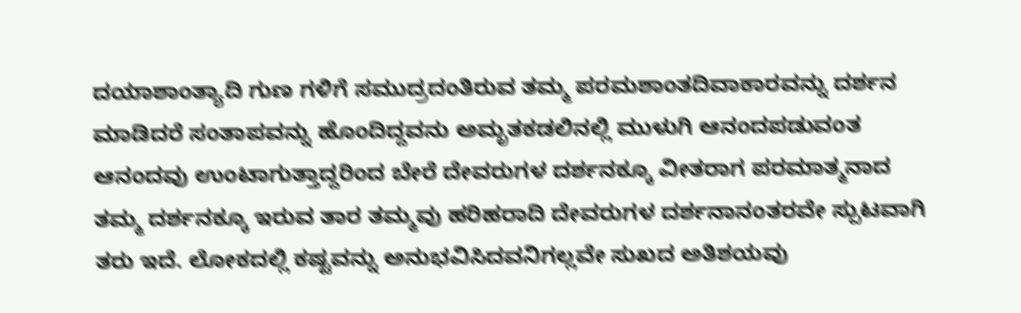ದಯಾಶಾಂತ್ಯಾದಿ ಗುಣ ಗಳಿಗೆ ಸಮುದ್ರದಂತಿರುವ ತಮ್ಮ ಪರಮಶಾಂತದಿವಾಕಾರವನ್ನು ದರ್ಶನ ಮಾಡಿದರೆ ಸಂತಾಪವನ್ನು ಹೊಂದಿದ್ದವನು ಅಮೃತಕಡಲಿನಲ್ಲಿ ಮುಳುಗಿ ಆನಂದಪಡುವಂತ ಆನಂದವು ಉಂಟಾಗುತ್ತಾದ್ದರಿಂದ ಬೇರೆ ದೇವರುಗಳ ದರ್ಶನಕ್ಕೂ ವೀತರಾಗ ಪರಮಾತ್ಮನಾದ ತಮ್ಮ ದರ್ಶನಕ್ಕೂ ಇರುವ ತಾರ ತಮ್ಮವು ಹರಿಹರಾದಿ ದೇವರುಗಳ ದರ್ಶನಾನಂತರವೇ ಸ್ಪುಟವಾಗಿ ತರು ಇದೆ. ಲೋಕದಲ್ಲಿ ಕಷ್ಟವನ್ನು ಅನುಭವಿಸಿದವನಿಗಲ್ಲವೇ ಸುಖದ ಅತಿಶಯವು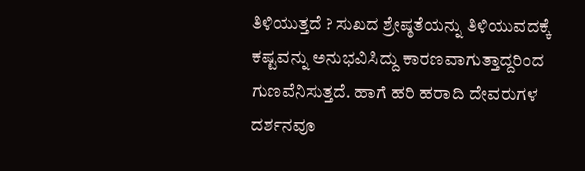ತಿಳಿಯುತ್ತದೆ ? ಸುಖದ ಶ್ರೇಷ್ಠತೆಯನ್ನು ತಿಳಿಯುವದಕ್ಕೆ ಕಷ್ಟವನ್ನು ಅನುಭವಿಸಿದ್ದು ಕಾರಣವಾಗುತ್ತಾದ್ದರಿಂದ ಗುಣವೆನಿಸುತ್ತದೆ. ಹಾಗೆ ಹರಿ ಹರಾದಿ ದೇವರುಗಳ ದರ್ಶನವೂ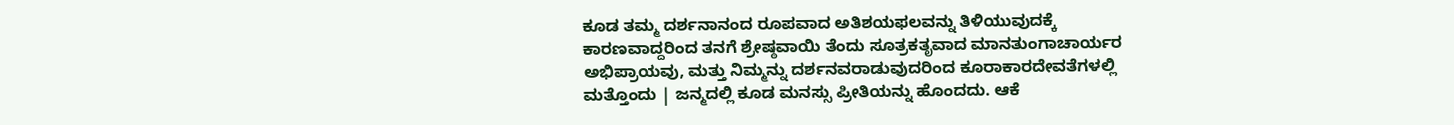ಕೂಡ ತಮ್ಮ ದರ್ಶನಾನಂದ ರೂಪವಾದ ಅತಿಶಯಫಲವನ್ನು ತಿಳಿಯುವುದಕ್ಕೆ ಕಾರಣವಾದ್ದರಿಂದ ತನಗೆ ಶ್ರೇಷ್ಠವಾಯಿ ತೆಂದು ಸೂತ್ರಕತೃವಾದ ಮಾನತುಂಗಾಚಾರ್ಯರ ಅಭಿಪ್ರಾಯವು, ಮತ್ತು ನಿಮ್ಮನ್ನು ದರ್ಶನವರಾಡುವುದರಿಂದ ಕೂರಾಕಾರದೇವತೆಗಳಲ್ಲಿ ಮತ್ತೊಂದು | ಜನ್ಮದಲ್ಲಿ ಕೂಡ ಮನಸ್ಸು ಪ್ರೀತಿಯನ್ನು ಹೊಂದದು. ಆಕೆ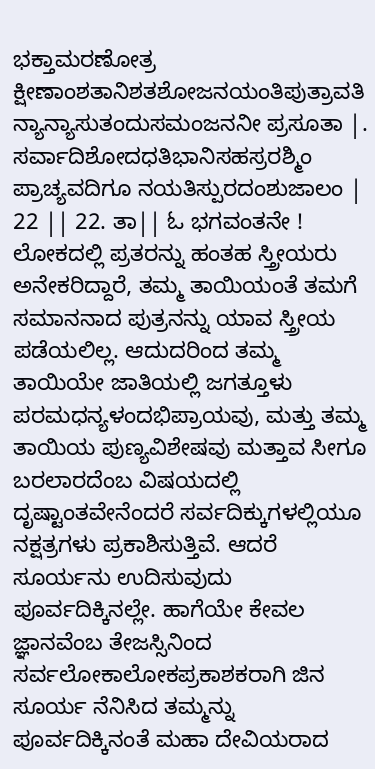ಭಕ್ತಾಮರಣೋತ್ರ ಕ್ಷೀಣಾಂಶತಾನಿಶತಶೋಜನಯಂತಿಪುತ್ರಾವತಿ ನ್ಯಾನ್ಯಾಸುತಂದುಸಮಂಜನನೀ ಪ್ರಸೂತಾ |. ಸರ್ವಾದಿಶೋದಧತಿಭಾನಿಸಹಸ್ರರಶ್ಮಿಂ ಪ್ರಾಚ್ಯವದಿಗೂ ನಯತಿಸ್ಪುರದಂಶುಜಾಲಂ | 22 || 22. ತಾ|| ಓ ಭಗವಂತನೇ ! ಲೋಕದಲ್ಲಿ ಪ್ರತರನ್ನು ಹಂತಹ ಸ್ತ್ರೀಯರು ಅನೇಕರಿದ್ದಾರೆ, ತಮ್ಮ ತಾಯಿಯಂತೆ ತಮಗೆ ಸಮಾನನಾದ ಪುತ್ರನನ್ನು ಯಾವ ಸ್ತ್ರೀಯ ಪಡೆಯಲಿಲ್ಲ. ಆದುದರಿಂದ ತಮ್ಮ ತಾಯಿಯೇ ಜಾತಿಯಲ್ಲಿ ಜಗತ್ತೂಳು ಪರಮಧನ್ಯಳಂದಭಿಪ್ರಾಯವು, ಮತ್ತು ತಮ್ಮ ತಾಯಿಯ ಪುಣ್ಯವಿಶೇಷವು ಮತ್ತಾವ ಸೀಗೂ ಬರಲಾರದೆಂಬ ವಿಷಯದಲ್ಲಿ ದೃಷ್ಟಾಂತವೇನೆಂದರೆ ಸರ್ವದಿಕ್ಕುಗಳಲ್ಲಿಯೂ ನಕ್ಷತ್ರಗಳು ಪ್ರಕಾಶಿಸುತ್ತಿವೆ. ಆದರೆ ಸೂರ್ಯನು ಉದಿಸುವುದು ಪೂರ್ವದಿಕ್ಕಿನಲ್ಲೇ. ಹಾಗೆಯೇ ಕೇವಲ ಜ್ಞಾನವೆಂಬ ತೇಜಸ್ಸಿನಿಂದ ಸರ್ವಲೋಕಾಲೋಕಪ್ರಕಾಶಕರಾಗಿ ಜಿನ ಸೂರ್ಯ ನೆನಿಸಿದ ತಮ್ಮನ್ನು ಪೂರ್ವದಿಕ್ಕಿನಂತೆ ಮಹಾ ದೇವಿಯರಾದ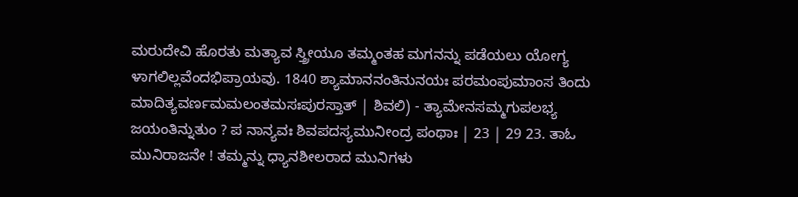ಮರುದೇವಿ ಹೊರತು ಮತ್ಯಾವ ಸ್ತ್ರೀಯೂ ತಮ್ಮಂತಹ ಮಗನನ್ನು ಪಡೆಯಲು ಯೋಗ್ಯ ಳಾಗಲಿಲ್ಲವೆಂದಭಿಪ್ರಾಯವು. 1840 ಶ್ಯಾಮಾನನಂತಿನುನಯಃ ಪರಮಂಪುಮಾಂಸ ತಿಂದು ಮಾದಿತ್ಯವರ್ಣಮಮಲಂತಮಸಃಪುರಸ್ತಾತ್ | ಶಿವಲಿ) - ತ್ಯಾಮೇನಸಮ್ಮಗುಪಲಭ್ಯ ಜಯಂತಿನ್ನುತುಂ ? ಪ ನಾನ್ಯವಃ ಶಿವಪದಸ್ಯಮುನೀಂದ್ರ ಪಂಥಾಃ | 23 | 29 23. ತಾಓ ಮುನಿರಾಜನೇ ! ತಮ್ಮನ್ನು ಧ್ಯಾನಶೀಲರಾದ ಮುನಿಗಳು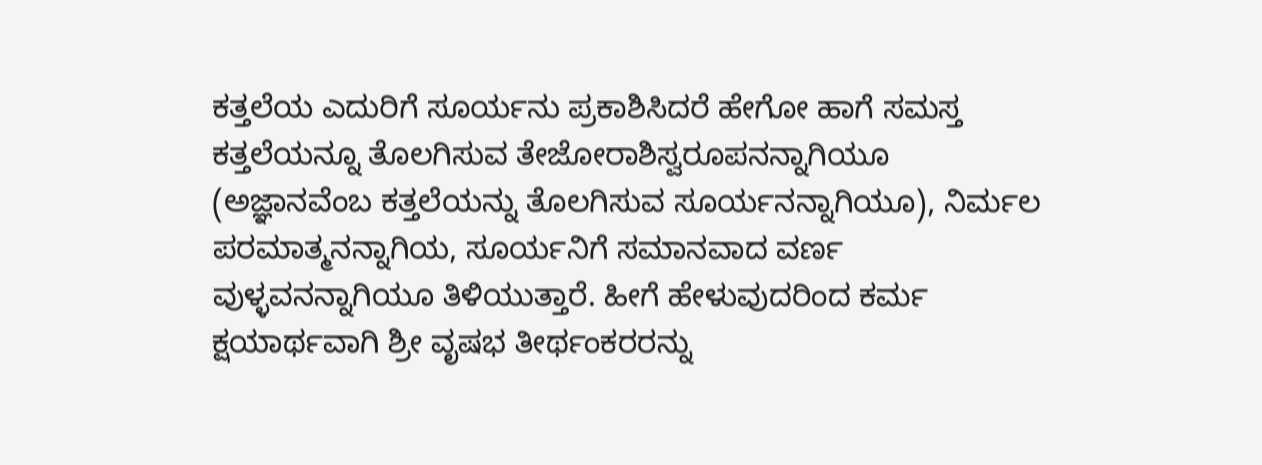ಕತ್ತಲೆಯ ಎದುರಿಗೆ ಸೂರ್ಯನು ಪ್ರಕಾಶಿಸಿದರೆ ಹೇಗೋ ಹಾಗೆ ಸಮಸ್ತ ಕತ್ತಲೆಯನ್ನೂ ತೊಲಗಿಸುವ ತೇಜೋರಾಶಿಸ್ವರೂಪನನ್ನಾಗಿಯೂ (ಅಜ್ಞಾನವೆಂಬ ಕತ್ತಲೆಯನ್ನು ತೊಲಗಿಸುವ ಸೂರ್ಯನನ್ನಾಗಿಯೂ), ನಿರ್ಮಲ ಪರಮಾತ್ಮನನ್ನಾಗಿಯ, ಸೂರ್ಯನಿಗೆ ಸಮಾನವಾದ ವರ್ಣ ವುಳ್ಳವನನ್ನಾಗಿಯೂ ತಿಳಿಯುತ್ತಾರೆ. ಹೀಗೆ ಹೇಳುವುದರಿಂದ ಕರ್ಮ ಕ್ಷಯಾರ್ಥವಾಗಿ ಶ್ರೀ ವೃಷಭ ತೀರ್ಥಂಕರರನ್ನು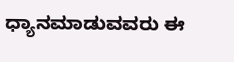ಧ್ಯಾನಮಾಡುವವರು ಈ